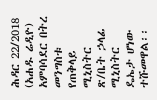ሕዳር 22/2018 (አሐዱ ሬዲዮ) አምባሳደር በትረ መንግስቱ የጠቅላይ ሚኒስትር ጽ/ቤት ኃላፊ ሚኒስትር ዴኤታ ሆነው ተሹመዋል፡፡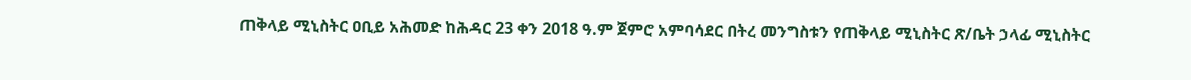ጠቅላይ ሚኒስትር ዐቢይ አሕመድ ከሕዳር 23 ቀን 2018 ዓ.ም ጀምሮ አምባሳደር በትረ መንግስቱን የጠቅላይ ሚኒስትር ጽ/ቤት ኃላፊ ሚኒስትር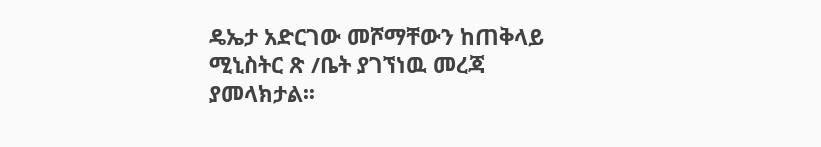ዴኤታ አድርገው መሾማቸውን ከጠቅላይ ሚኒስትር ጽ /ቤት ያገኘነዉ መረጃ ያመላክታል፡፡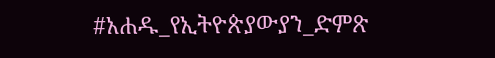#አሐዱ_የኢትዮጵያውያን_ድምጽ